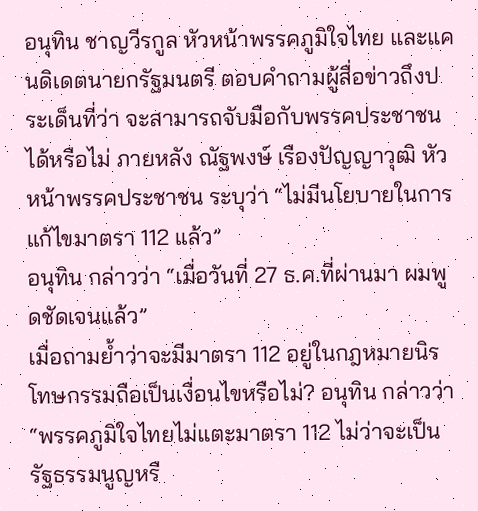อนุทิน ชาญวีรกูล หัวหน้าพรรคภูมิใจไทย และแคนดิเดตนายกรัฐมนตรี ตอบคำถามผู้สื่อข่าวถึงประเด็นที่ว่า จะสามารถจับมือกับพรรคประชาชนได้หรือไม่ ภายหลัง ณัฐพงษ์ เรืองปัญญาวุฒิ หัวหน้าพรรคประชาชน ระบุว่า “ไม่มีนโยบายในการแก้ไขมาตรา 112 แล้ว”
อนุทิน กล่าวว่า “เมื่อวันที่ 27 ธ.ค.ที่ผ่านมา ผมพูดชัดเจนแล้ว”
เมื่อถามย้ำว่าจะมีมาตรา 112 อยู่ในกฎหมายนิรโทษกรรมถือเป็นเงื่อนไขหรือไม่? อนุทิน กล่าวว่า “พรรคภูมิใจไทยไม่แตะมาตรา 112 ไม่ว่าจะเป็นรัฐธรรมนูญหรื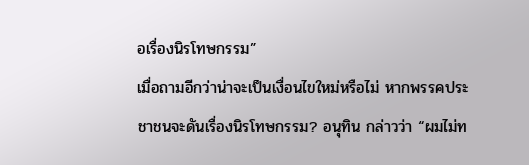อเรื่องนิรโทษกรรม”
เมื่อถามอีกว่าน่าจะเป็นเงื่อนไขใหม่หรือไม่ หากพรรคประชาชนจะดันเรื่องนิรโทษกรรม? อนุทิน กล่าวว่า “ผมไม่ท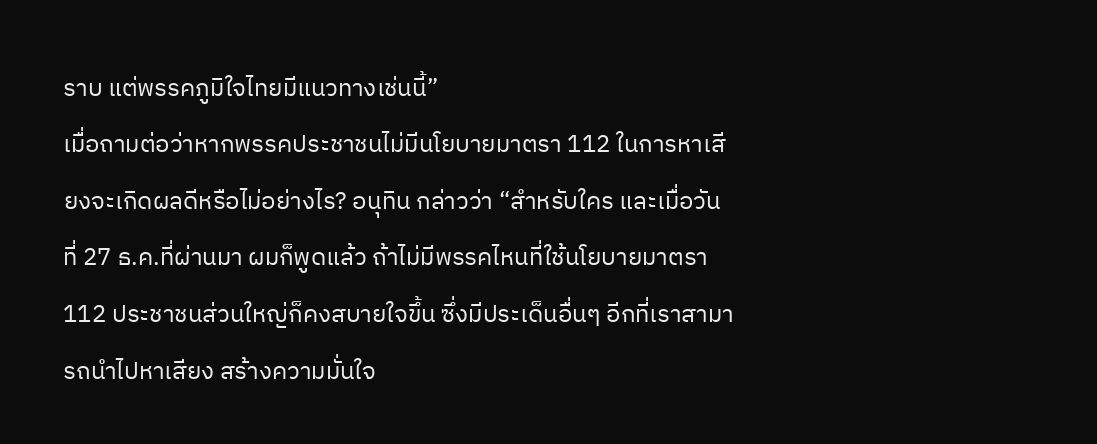ราบ แต่พรรคภูมิใจไทยมีแนวทางเช่นนี้”
เมื่อถามต่อว่าหากพรรคประชาชนไม่มีนโยบายมาตรา 112 ในการหาเสียงจะเกิดผลดีหรือไม่อย่างไร? อนุทิน กล่าวว่า “สำหรับใคร และเมื่อวันที่ 27 ธ.ค.ที่ผ่านมา ผมก็พูดแล้ว ถ้าไม่มีพรรคไหนที่ใช้นโยบายมาตรา 112 ประชาชนส่วนใหญ่ก็คงสบายใจขึ้น ซึ่งมีประเด็นอื่นๆ อีกที่เราสามารถนำไปหาเสียง สร้างความมั่นใจ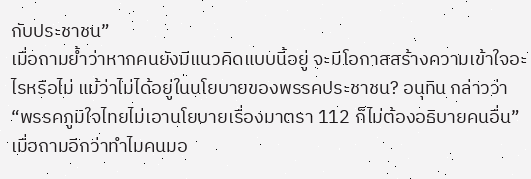กับประชาชน”
เมื่อถามย้ำว่าหากคนยังมีแนวคิดแบบนี้อยู่ จะมีโอกาสสร้างความเข้าใจอะไรหรือไม่ แม้ว่าไม่ได้อยู่ในนโยบายของพรรคประชาชน? อนุทิน กล่าวว่า “พรรคภูมิใจไทยไม่เอานโยบายเรื่องมาตรา 112 ก็ไม่ต้องอธิบายคนอื่น”
เมื่อถามอีกว่าทำไมคนมอ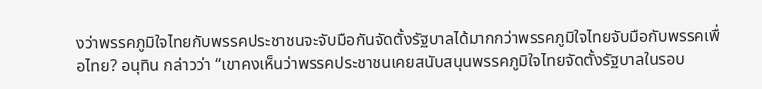งว่าพรรคภูมิใจไทยกับพรรคประชาชนจะจับมือกันจัดตั้งรัฐบาลได้มากกว่าพรรคภูมิใจไทยจับมือกับพรรคเพื่อไทย? อนุทิน กล่าวว่า “เขาคงเห็นว่าพรรคประชาชนเคยสนับสนุนพรรคภูมิใจไทยจัดตั้งรัฐบาลในรอบ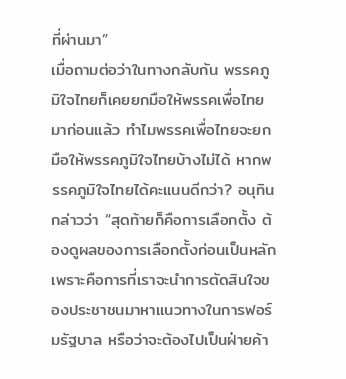ที่ผ่านมา”
เมื่อถามต่อว่าในทางกลับกัน พรรคภูมิใจไทยก็เคยยกมือให้พรรคเพื่อไทยมาก่อนแล้ว ทำไมพรรคเพื่อไทยจะยกมือให้พรรคภูมิใจไทยบ้างไม่ได้ หากพรรคภูมิใจไทยได้คะแนนดีกว่า? อนุทิน กล่าวว่า “สุดท้ายก็คือการเลือกตั้ง ต้องดูผลของการเลือกตั้งก่อนเป็นหลัก เพราะคือการที่เราจะนำการตัดสินใจของประชาชนมาหาแนวทางในการฟอร์มรัฐบาล หรือว่าจะต้องไปเป็นฝ่ายค้า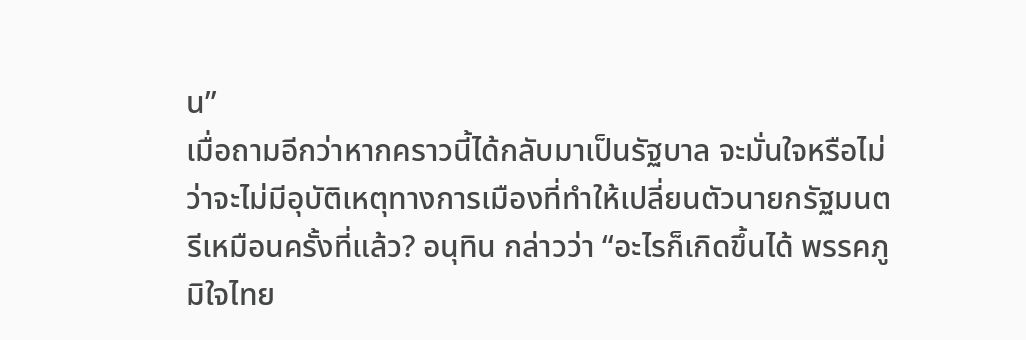น”
เมื่อถามอีกว่าหากคราวนี้ได้กลับมาเป็นรัฐบาล จะมั่นใจหรือไม่ว่าจะไม่มีอุบัติเหตุทางการเมืองที่ทำให้เปลี่ยนตัวนายกรัฐมนตรีเหมือนครั้งที่แล้ว? อนุทิน กล่าวว่า “อะไรก็เกิดขึ้นได้ พรรคภูมิใจไทย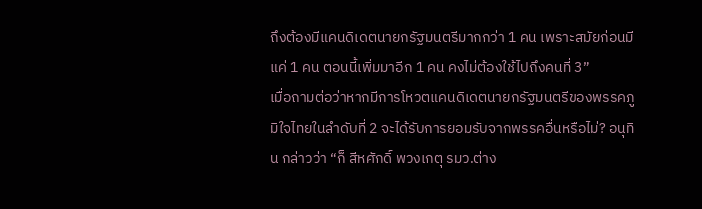ถึงต้องมีแคนดิเดตนายกรัฐมนตรีมากกว่า 1 คน เพราะสมัยก่อนมีแค่ 1 คน ตอนนี้เพิ่มมาอีก 1 คน คงไม่ต้องใช้ไปถึงคนที่ 3”
เมื่อถามต่อว่าหากมีการโหวตแคนดิเดตนายกรัฐมนตรีของพรรคภูมิใจไทยในลำดับที่ 2 จะได้รับการยอมรับจากพรรคอื่นหรือไม่? อนุทิน กล่าวว่า “ก็ สีหศักดิ์ พวงเกตุ รมว.ต่าง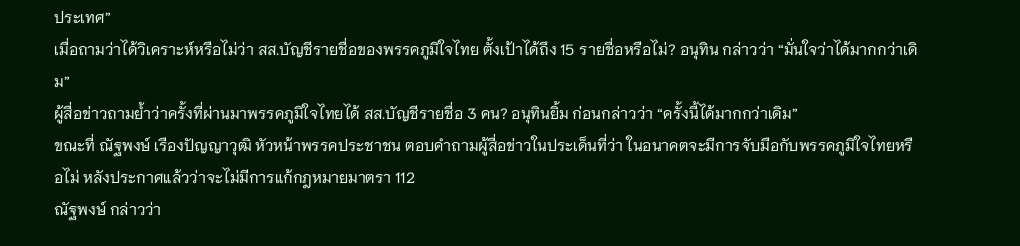ประเทศ”
เมื่อถามว่าได้วิเคราะห์หรือไม่ว่า สส.บัญชีรายชื่อของพรรคภูมิใจไทย ตั้งเป้าได้ถึง 15 รายชื่อหรือไม่? อนุทิน กล่าวว่า “มั่นใจว่าได้มากกว่าเดิม”
ผู้สื่อข่าวถามย้ำว่าครั้งที่ผ่านมาพรรคภูมิใจไทยได้ สส.บัญชีรายชื่อ 3 คน? อนุทินยิ้ม ก่อนกล่าวว่า “ครั้งนี้ได้มากกว่าเดิม”
ขณะที่ ณัฐพงษ์ เรืองปัญญาวุฒิ หัวหน้าพรรคประชาชน ตอบคำถามผู้สื่อข่าวในประเด็นที่ว่า ในอนาคตจะมีการจับมือกับพรรคภูมิใจไทยหรือไม่ หลังประกาศแล้วว่าจะไม่มีการแก้กฎหมายมาตรา 112
ณัฐพงษ์ กล่าวว่า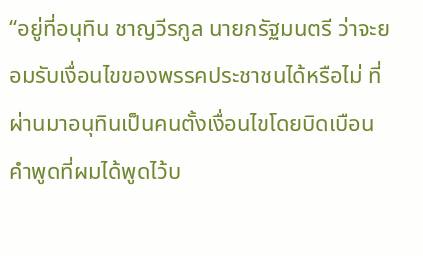“อยู่ที่อนุทิน ชาญวีรกูล นายกรัฐมนตรี ว่าจะยอมรับเงื่อนไขของพรรคประชาชนได้หรือไม่ ที่ผ่านมาอนุทินเป็นคนตั้งเงื่อนไขโดยบิดเบือนคำพูดที่ผมได้พูดไว้บ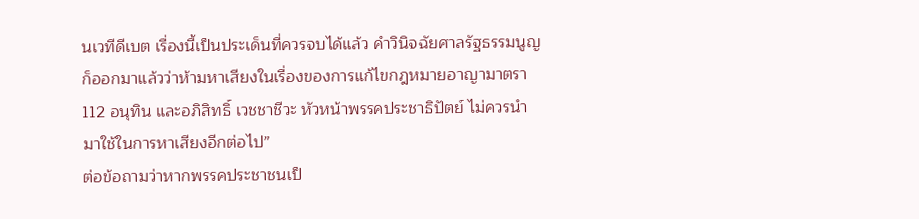นเวทีดีเบต เรื่องนี้เป็นประเด็นที่ควรจบได้แล้ว คำวินิจฉัยศาลรัฐธรรมนูญก็ออกมาแล้วว่าห้ามหาเสียงในเรื่องของการแก้ไขกฎหมายอาญามาตรา 112 อนุทิน และอภิสิทธิ์ เวชชาชีวะ หัวหน้าพรรคประชาธิปัตย์ ไม่ควรนำมาใช้ในการหาเสียงอีกต่อไป”
ต่อข้อถามว่าหากพรรคประชาชนเป็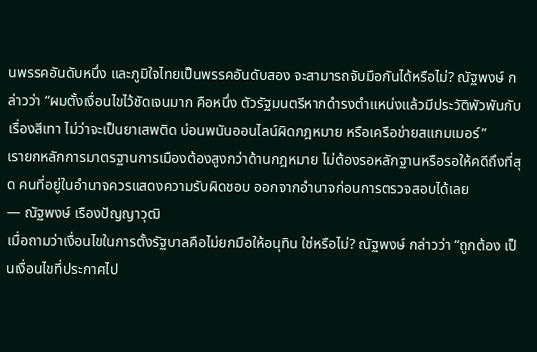นพรรคอันดับหนึ่ง และภูมิใจไทยเป็นพรรคอันดับสอง จะสามารถจับมือกันได้หรือไม่? ณัฐพงษ์ กล่าวว่า “ผมตั้งเงื่อนไขไว้ชัดเจนมาก คือหนึ่ง ตัวรัฐมนตรีหากดำรงตำแหน่งแล้วมีประวัติพัวพันกับเรื่องสีเทา ไม่ว่าจะเป็นยาเสพติด บ่อนพนันออนไลน์ผิดกฎหมาย หรือเครือข่ายสแกมเมอร์”
เรายกหลักการมาตรฐานการเมืองต้องสูงกว่าด้านกฎหมาย ไม่ต้องรอหลักฐานหรือรอให้คดีถึงที่สุด คนที่อยู่ในอำนาจควรแสดงความรับผิดชอบ ออกจากอำนาจก่อนการตรวจสอบได้เลย
— ณัฐพงษ์ เรืองปัญญาวุฒิ
เมื่อถามว่าเงื่อนไขในการตั้งรัฐบาลคือไม่ยกมือให้อนุทิน ใช่หรือไม่? ณัฐพงษ์ กล่าวว่า “ถูกต้อง เป็นเงื่อนไขที่ประกาศไป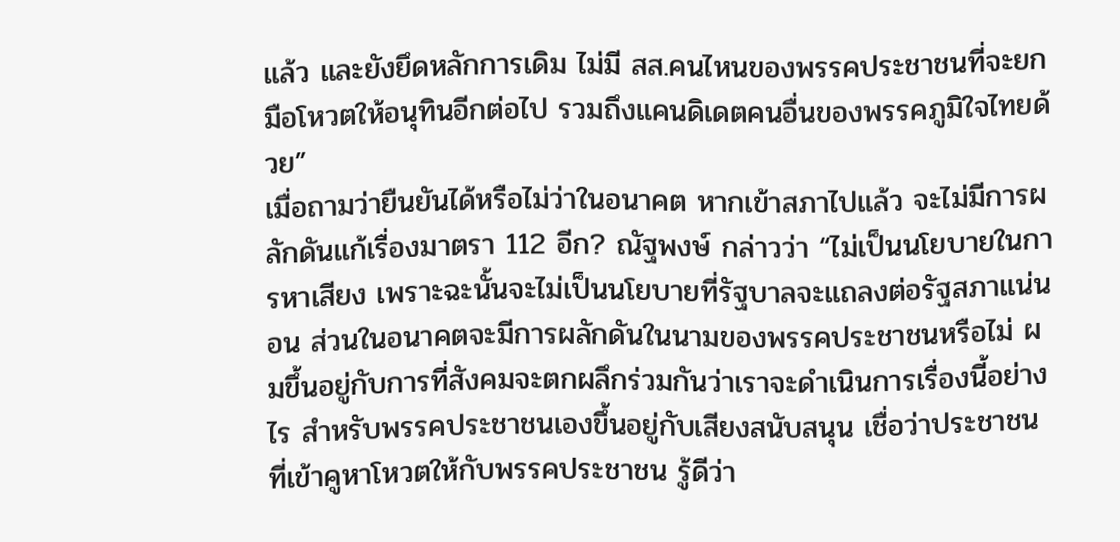แล้ว และยังยึดหลักการเดิม ไม่มี สส.คนไหนของพรรคประชาชนที่จะยกมือโหวตให้อนุทินอีกต่อไป รวมถึงแคนดิเดตคนอื่นของพรรคภูมิใจไทยด้วย”
เมื่อถามว่ายืนยันได้หรือไม่ว่าในอนาคต หากเข้าสภาไปแล้ว จะไม่มีการผลักดันแก้เรื่องมาตรา 112 อีก? ณัฐพงษ์ กล่าวว่า “ไม่เป็นนโยบายในการหาเสียง เพราะฉะนั้นจะไม่เป็นนโยบายที่รัฐบาลจะแถลงต่อรัฐสภาแน่นอน ส่วนในอนาคตจะมีการผลักดันในนามของพรรคประชาชนหรือไม่ ผมขึ้นอยู่กับการที่สังคมจะตกผลึกร่วมกันว่าเราจะดำเนินการเรื่องนี้อย่างไร สำหรับพรรคประชาชนเองขึ้นอยู่กับเสียงสนับสนุน เชื่อว่าประชาชนที่เข้าคูหาโหวตให้กับพรรคประชาชน รู้ดีว่า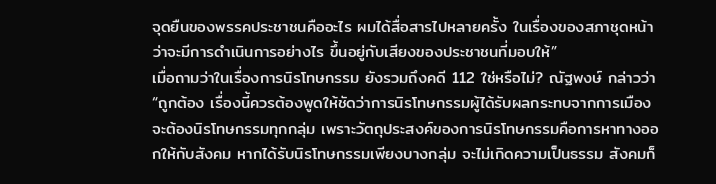จุดยืนของพรรคประชาชนคืออะไร ผมได้สื่อสารไปหลายครั้ง ในเรื่องของสภาชุดหน้าว่าจะมีการดำเนินการอย่างไร ขึ้นอยู่กับเสียงของประชาชนที่มอบให้”
เมื่อถามว่าในเรื่องการนิรโทษกรรม ยังรวมถึงคดี 112 ใช่หรือไม่? ณัฐพงษ์ กล่าวว่า “ถูกต้อง เรื่องนี้ควรต้องพูดให้ชัดว่าการนิรโทษกรรมผู้ได้รับผลกระทบจากการเมืองจะต้องนิรโทษกรรมทุกกลุ่ม เพราะวัตถุประสงค์ของการนิรโทษกรรมคือการหาทางออกให้กับสังคม หากได้รับนิรโทษกรรมเพียงบางกลุ่ม จะไม่เกิดความเป็นธรรม สังคมก็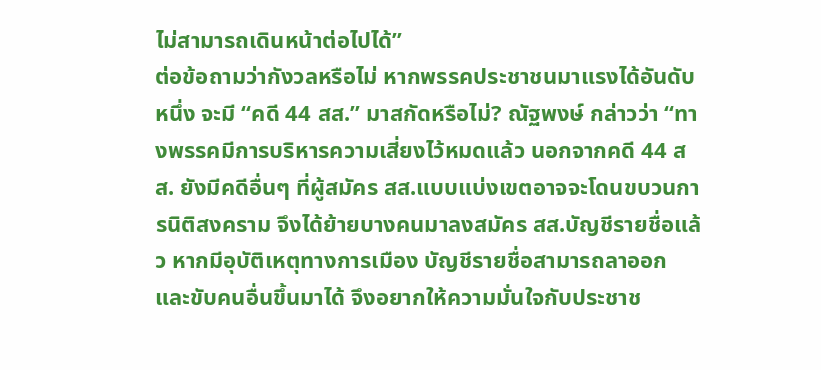ไม่สามารถเดินหน้าต่อไปได้”
ต่อข้อถามว่ากังวลหรือไม่ หากพรรคประชาชนมาแรงได้อันดับหนึ่ง จะมี “คดี 44 สส.” มาสกัดหรือไม่? ณัฐพงษ์ กล่าวว่า “ทางพรรคมีการบริหารความเสี่ยงไว้หมดแล้ว นอกจากคดี 44 สส. ยังมีคดีอื่นๆ ที่ผู้สมัคร สส.แบบแบ่งเขตอาจจะโดนขบวนการนิติสงคราม จึงได้ย้ายบางคนมาลงสมัคร สส.บัญชีรายชื่อแล้ว หากมีอุบัติเหตุทางการเมือง บัญชีรายชื่อสามารถลาออกและขับคนอื่นขึ้นมาได้ จึงอยากให้ความมั่นใจกับประชาช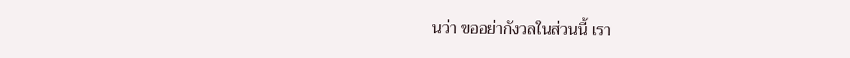นว่า ขออย่ากังวลในส่วนนี้ เรา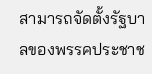สามารถจัดตั้งรัฐบาลของพรรคประชาช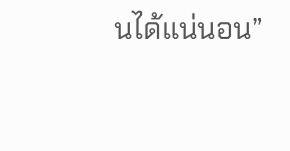นได้แน่นอน”